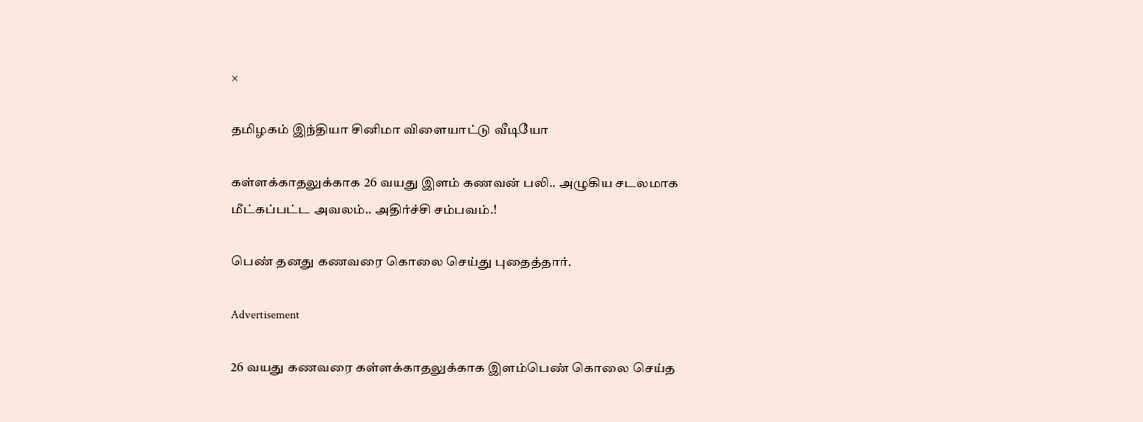×

தமிழகம் இந்தியா சினிமா விளையாட்டு வீடியோ

கள்ளக்காதலுக்காக 26 வயது இளம் கணவன் பலி.. அழுகிய சடலமாக மீட்கப்பட்ட அவலம்.. அதிர்ச்சி சம்பவம்.!

பெண் தனது கணவரை கொலை செய்து புதைத்தார்.

Advertisement

26 வயது கணவரை கள்ளக்காதலுக்காக இளம்பெண் கொலை செய்த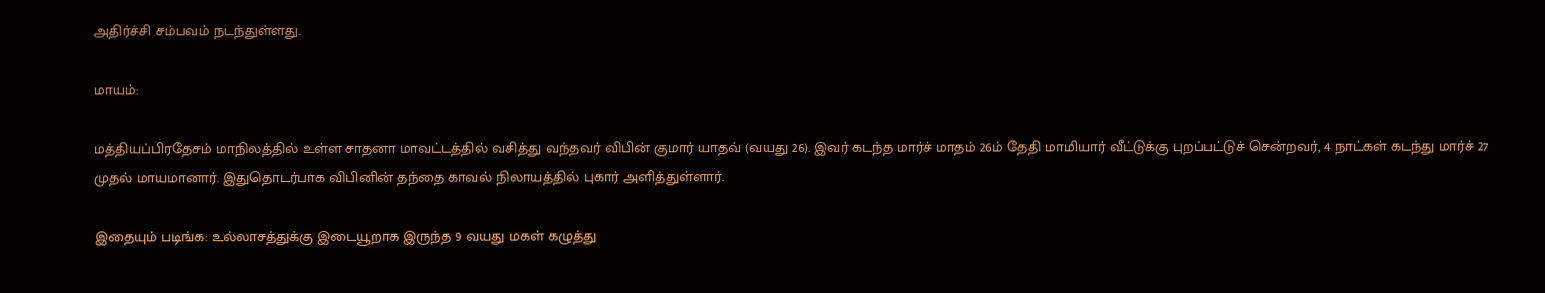அதிர்ச்சி சம்பவம் நடந்துள்ளது.

மாயம்:

மத்தியப்பிரதேசம் மாநிலத்தில் உள்ள சாதனா மாவட்டத்தில் வசித்து வந்தவர் விபின் குமார் யாதவ் (வயது 26). இவர் கடந்த மார்ச் மாதம் 26ம் தேதி மாமியார் வீட்டுக்கு புறப்பட்டுச் சென்றவர், 4 நாட்கள் கடந்து மார்ச் 27 முதல் மாயமானார். இதுதொடர்பாக விபினின் தந்தை காவல் நிலாயத்தில் புகார் அளித்துள்ளார்.

இதையும் படிங்க: உல்லாசத்துக்கு இடையூறாக இருந்த 9 வயது மகள் கழுத்து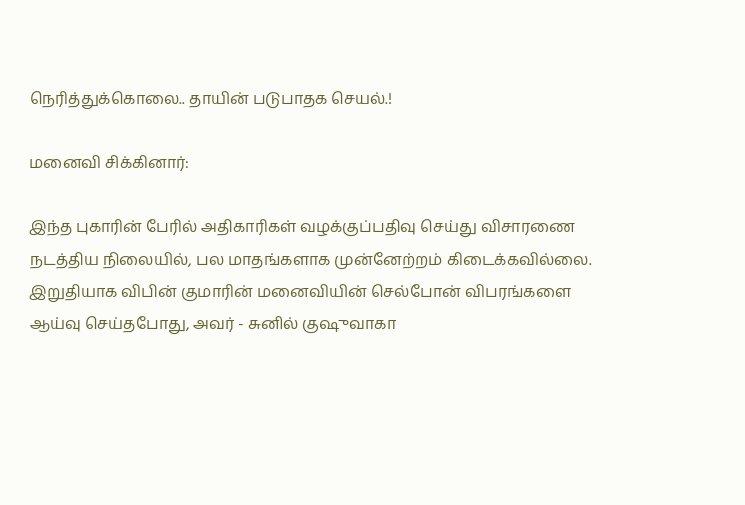நெரித்துக்கொலை.. தாயின் படுபாதக செயல்.!

மனைவி சிக்கினார்:

இந்த புகாரின் பேரில் அதிகாரிகள் வழக்குப்பதிவு செய்து விசாரணை நடத்திய நிலையில், பல மாதங்களாக முன்னேற்றம் கிடைக்கவில்லை. இறுதியாக விபின் குமாரின் மனைவியின் செல்போன் விபரங்களை ஆய்வு செய்தபோது, அவர் - சுனில் குஷுவாகா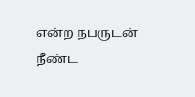என்ற நபருடன் நீண்ட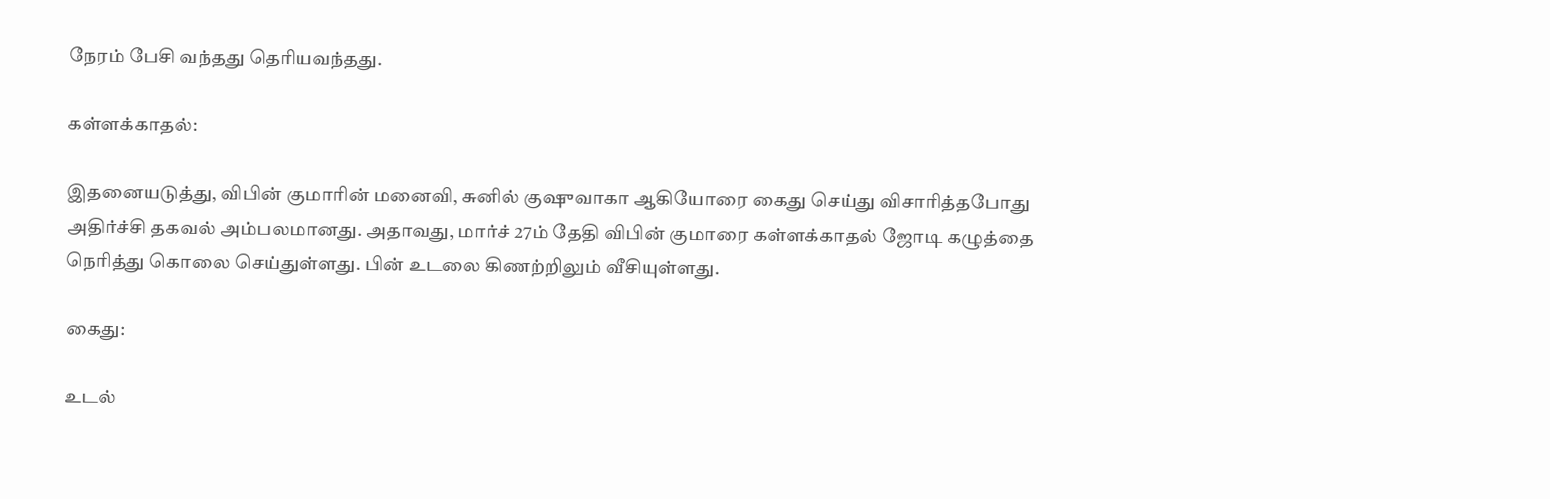நேரம் பேசி வந்தது தெரியவந்தது.

கள்ளக்காதல்:

இதனையடுத்து, விபின் குமாரின் மனைவி, சுனில் குஷுவாகா ஆகியோரை கைது செய்து விசாரித்தபோது அதிர்ச்சி தகவல் அம்பலமானது. அதாவது, மார்ச் 27ம் தேதி விபின் குமாரை கள்ளக்காதல் ஜோடி கழுத்தை நெரித்து கொலை செய்துள்ளது. பின் உடலை கிணற்றிலும் வீசியுள்ளது.

கைது:

உடல்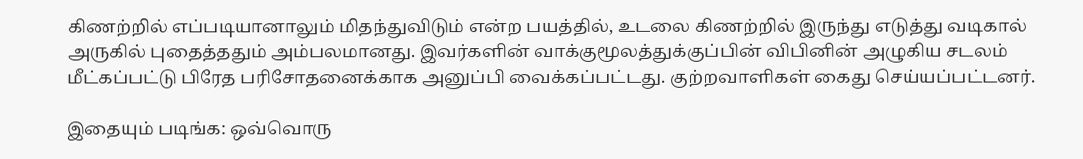கிணற்றில் எப்படியானாலும் மிதந்துவிடும் என்ற பயத்தில், உடலை கிணற்றில் இருந்து எடுத்து வடிகால் அருகில் புதைத்ததும் அம்பலமானது. இவர்களின் வாக்குமூலத்துக்குப்பின் விபினின் அழுகிய சடலம் மீட்கப்பட்டு பிரேத பரிசோதனைக்காக அனுப்பி வைக்கப்பட்டது. குற்றவாளிகள் கைது செய்யப்பட்டனர்.

இதையும் படிங்க: ஒவ்வொரு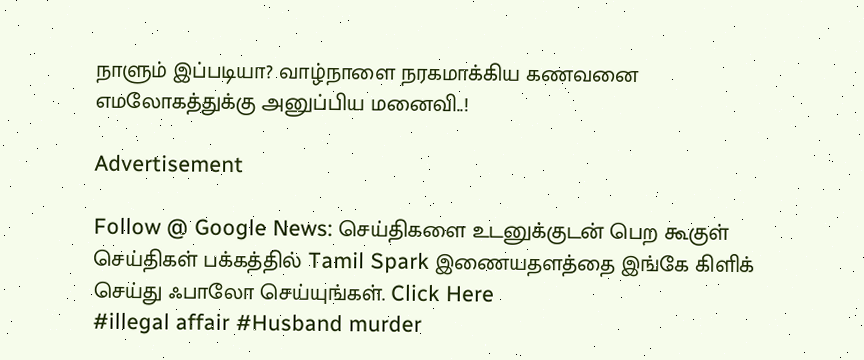நாளும் இப்படியா? வாழ்நாளை நரகமாக்கிய கணவனை எமலோகத்துக்கு அனுப்பிய மனைவி..!

Advertisement

Follow @ Google News: செய்திகளை உடனுக்குடன் பெற கூகுள் செய்திகள் பக்கத்தில் Tamil Spark இணையதளத்தை இங்கே கிளிக் செய்து ஃபாலோ செய்யுங்கள். Click Here
#illegal affair #Husband murder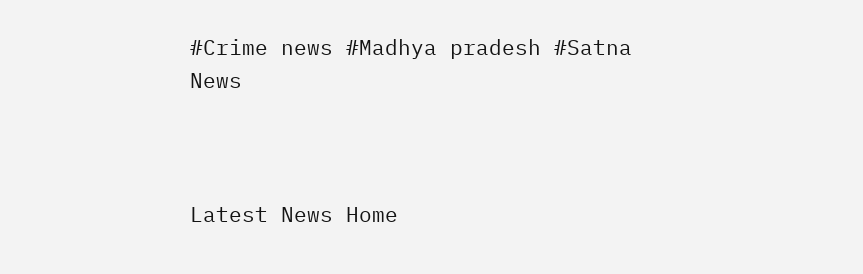#Crime news #Madhya pradesh #Satna News



Latest News Home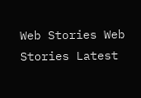Web Stories Web Stories Latest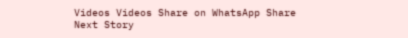Videos Videos Share on WhatsApp Share
Next Story